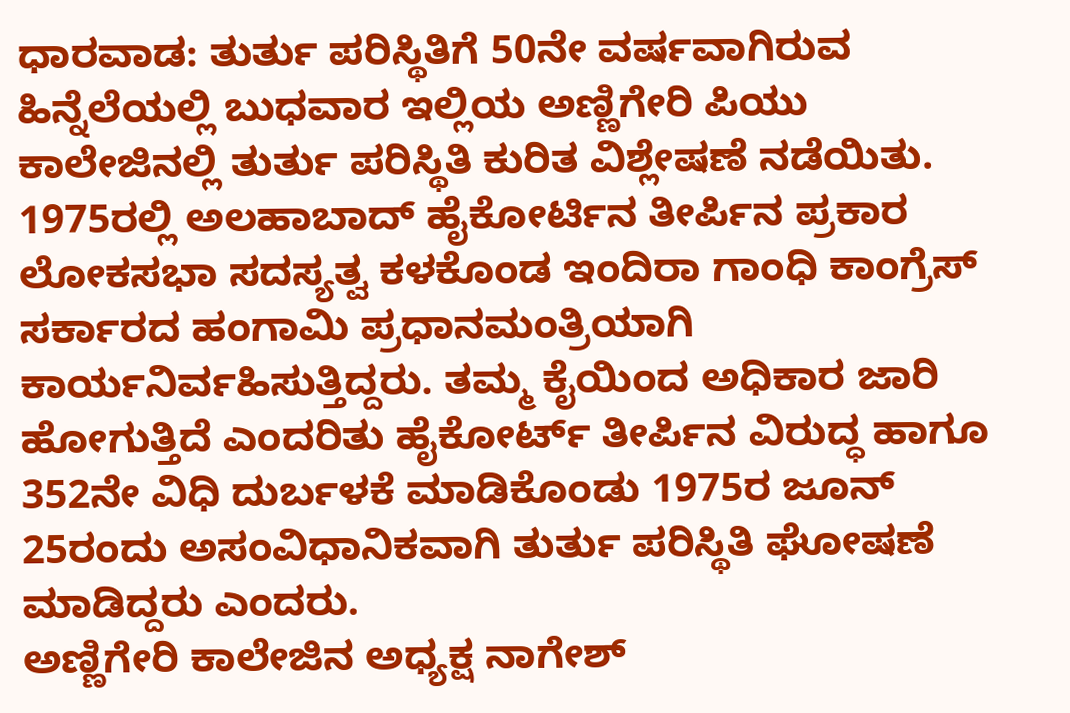ಧಾರವಾಡ: ತುರ್ತು ಪರಿಸ್ಥಿತಿಗೆ 50ನೇ ವರ್ಷವಾಗಿರುವ ಹಿನ್ನೆಲೆಯಲ್ಲಿ ಬುಧವಾರ ಇಲ್ಲಿಯ ಅಣ್ಣಿಗೇರಿ ಪಿಯು ಕಾಲೇಜಿನಲ್ಲಿ ತುರ್ತು ಪರಿಸ್ಥಿತಿ ಕುರಿತ ವಿಶ್ಲೇಷಣೆ ನಡೆಯಿತು.
1975ರಲ್ಲಿ ಅಲಹಾಬಾದ್ ಹೈಕೋರ್ಟಿನ ತೀರ್ಪಿನ ಪ್ರಕಾರ ಲೋಕಸಭಾ ಸದಸ್ಯತ್ವ ಕಳಕೊಂಡ ಇಂದಿರಾ ಗಾಂಧಿ ಕಾಂಗ್ರೆಸ್ ಸರ್ಕಾರದ ಹಂಗಾಮಿ ಪ್ರಧಾನಮಂತ್ರಿಯಾಗಿ ಕಾರ್ಯನಿರ್ವಹಿಸುತ್ತಿದ್ದರು. ತಮ್ಮ ಕೈಯಿಂದ ಅಧಿಕಾರ ಜಾರಿ ಹೋಗುತ್ತಿದೆ ಎಂದರಿತು ಹೈಕೋರ್ಟ್ ತೀರ್ಪಿನ ವಿರುದ್ಧ ಹಾಗೂ 352ನೇ ವಿಧಿ ದುರ್ಬಳಕೆ ಮಾಡಿಕೊಂಡು 1975ರ ಜೂನ್ 25ರಂದು ಅಸಂವಿಧಾನಿಕವಾಗಿ ತುರ್ತು ಪರಿಸ್ಥಿತಿ ಘೋಷಣೆ ಮಾಡಿದ್ದರು ಎಂದರು.
ಅಣ್ಣಿಗೇರಿ ಕಾಲೇಜಿನ ಅಧ್ಯಕ್ಷ ನಾಗೇಶ್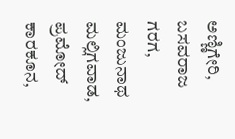ಅಣ್ಣಿಗೇರಿ, ಬಸವರಾಜ ಗರಗ, ಮಂಜುನಾಥ ಮಲ್ಲಿಗವಾಡ, ಪ್ರಮೋದ್ ಕಾರಕೂನ,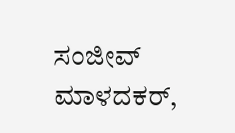ಸಂಜೀವ್ ಮಾಳದಕರ್,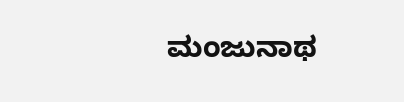ಮಂಜುನಾಥ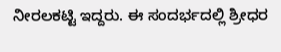ನೀರಲಕಟ್ಟಿ ಇದ್ದರು. ಈ ಸಂದರ್ಭದಲ್ಲಿ ಶ್ರೀಧರ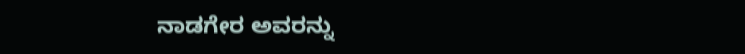ನಾಡಗೇರ ಅವರನ್ನು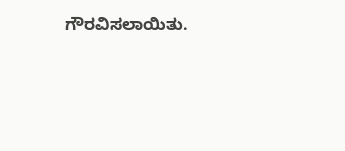ಗೌರವಿಸಲಾಯಿತು.